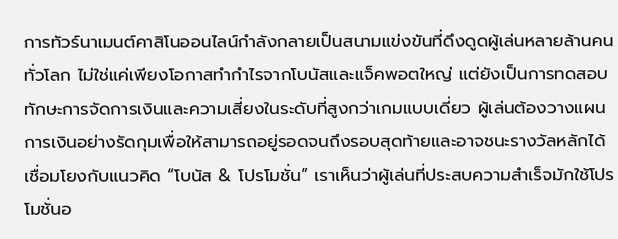การทัวร์นาเมนต์คาสิโนออนไลน์กำลังกลายเป็นสนามแข่งขันที่ดึงดูดผู้เล่นหลายล้านคนทั่วโลก ไม่ใช่แค่เพียงโอกาสทำกำไรจากโบนัสและแจ็คพอตใหญ่ แต่ยังเป็นการทดสอบทักษะการจัดการเงินและความเสี่ยงในระดับที่สูงกว่าเกมแบบเดี่ยว ผู้เล่นต้องวางแผนการเงินอย่างรัดกุมเพื่อให้สามารถอยู่รอดจนถึงรอบสุดท้ายและอาจชนะรางวัลหลักได้
เชื่อมโยงกับแนวคิด “โบนัส & โปรโมชั่น” เราเห็นว่าผู้เล่นที่ประสบความสำเร็จมักใช้โปรโมชั่นอ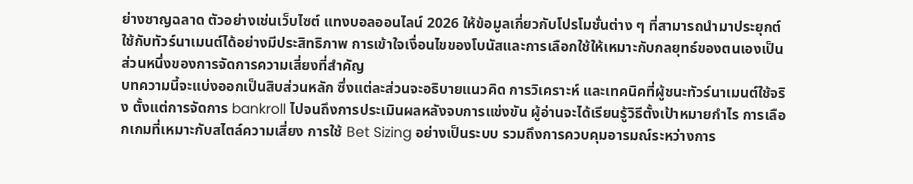ย่างชาญฉลาด ตัวอย่างเช่นเว็บไซต์ แทงบอลออนไลน์ 2026 ให้ข้อมูลเกี่ยวกับโปรโมชั่นต่าง ๆ ที่สามารถนำมาประยุกต์ใช้กับทัวร์นาเมนต์ได้อย่างมีประสิทธิภาพ การเข้าใจเงื่อนไขของโบนัสและการเลือกใช้ให้เหมาะกับกลยุทธ์ของตนเองเป็นส่วนหนึ่งของการจัดการความเสี่ยงที่สำคัญ
บทความนี้จะแบ่งออกเป็นสิบส่วนหลัก ซึ่งแต่ละส่วนจะอธิบายแนวคิด การวิเคราะห์ และเทคนิคที่ผู้ชนะทัวร์นาเมนต์ใช้จริง ตั้งแต่การจัดการ bankroll ไปจนถึงการประเมินผลหลังจบการแข่งขัน ผู้อ่านจะได้เรียนรู้วิธีตั้งเป้าหมายกำไร การเลือกเกมที่เหมาะกับสไตล์ความเสี่ยง การใช้ Bet Sizing อย่างเป็นระบบ รวมถึงการควบคุมอารมณ์ระหว่างการ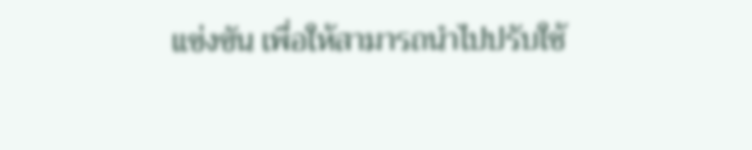แข่งขัน เพื่อให้สามารถนำไปปรับใช้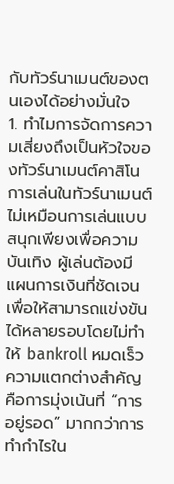กับทัวร์นาเมนต์ของตนเองได้อย่างมั่นใจ
1. ทำไมการจัดการความเสี่ยงถึงเป็นหัวใจของทัวร์นาเมนต์คาสิโน
การเล่นในทัวร์นาเมนต์ไม่เหมือนการเล่นแบบสนุกเพียงเพื่อความบันเทิง ผู้เล่นต้องมีแผนการเงินที่ชัดเจนเพื่อให้สามารถแข่งขันได้หลายรอบโดยไม่ทำให้ bankroll หมดเร็ว ความแตกต่างสำคัญคือการมุ่งเน้นที่ “การอยู่รอด” มากกว่าการทำกำไรใน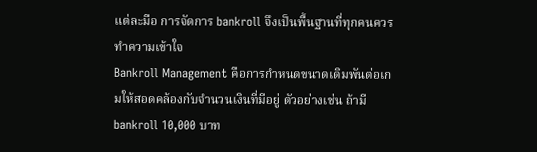แต่ละมือ การจัดการ bankroll จึงเป็นพื้นฐานที่ทุกคนควรทำความเข้าใจ
Bankroll Management คือการกำหนดขนาดเดิมพันต่อเกมให้สอดคล้องกับจำนวนเงินที่มีอยู่ ตัวอย่างเช่น ถ้ามี bankroll 10,000 บาท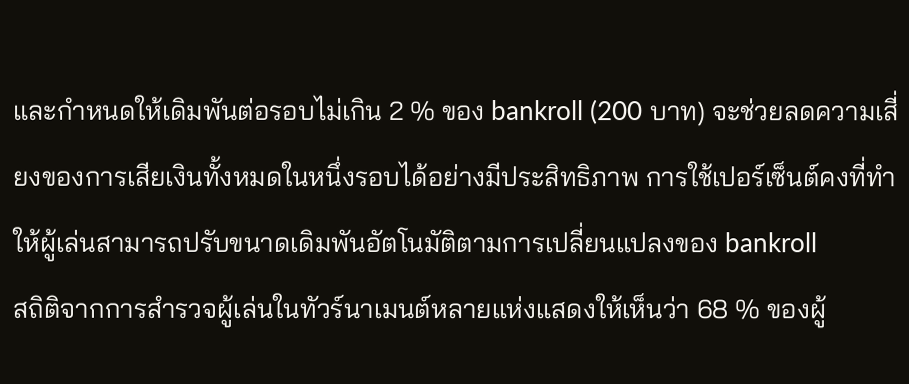และกำหนดให้เดิมพันต่อรอบไม่เกิน 2 % ของ bankroll (200 บาท) จะช่วยลดความเสี่ยงของการเสียเงินทั้งหมดในหนึ่งรอบได้อย่างมีประสิทธิภาพ การใช้เปอร์เซ็นต์คงที่ทำให้ผู้เล่นสามารถปรับขนาดเดิมพันอัตโนมัติตามการเปลี่ยนแปลงของ bankroll
สถิติจากการสำรวจผู้เล่นในทัวร์นาเมนต์หลายแห่งแสดงให้เห็นว่า 68 % ของผู้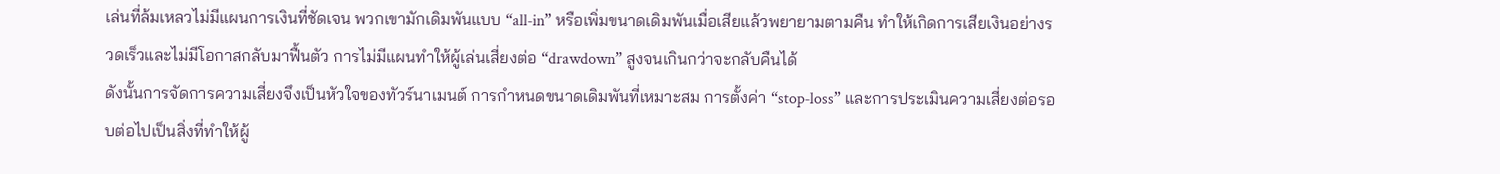เล่นที่ล้มเหลวไม่มีแผนการเงินที่ชัดเจน พวกเขามักเดิมพันแบบ “all‑in” หรือเพิ่มขนาดเดิมพันเมื่อเสียแล้วพยายามตามคืน ทำให้เกิดการเสียเงินอย่างรวดเร็วและไม่มีโอกาสกลับมาฟื้นตัว การไม่มีแผนทำให้ผู้เล่นเสี่ยงต่อ “drawdown” สูงจนเกินกว่าจะกลับคืนได้
ดังนั้นการจัดการความเสี่ยงจึงเป็นหัวใจของทัวร์นาเมนต์ การกำหนดขนาดเดิมพันที่เหมาะสม การตั้งค่า “stop‑loss” และการประเมินความเสี่ยงต่อรอบต่อไปเป็นสิ่งที่ทำให้ผู้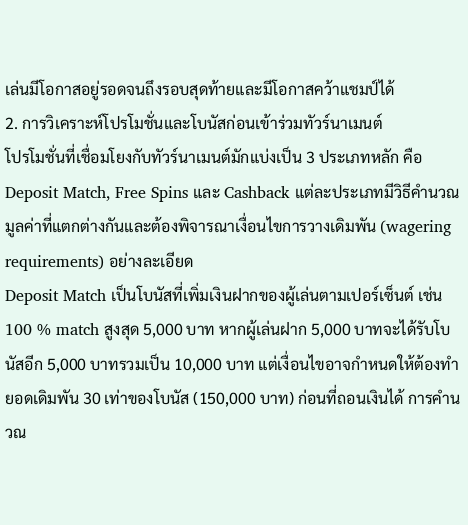เล่นมีโอกาสอยู่รอดจนถึงรอบสุดท้ายและมีโอกาสคว้าแชมป์ได้
2. การวิเคราะห์โปรโมชั่นและโบนัสก่อนเข้าร่วมทัวร์นาเมนต์
โปรโมชั่นที่เชื่อมโยงกับทัวร์นาเมนต์มักแบ่งเป็น 3 ประเภทหลัก คือ Deposit Match, Free Spins และ Cashback แต่ละประเภทมีวิธีคำนวณมูลค่าที่แตกต่างกันและต้องพิจารณาเงื่อนไขการวางเดิมพัน (wagering requirements) อย่างละเอียด
Deposit Match เป็นโบนัสที่เพิ่มเงินฝากของผู้เล่นตามเปอร์เซ็นต์ เช่น 100 % match สูงสุด 5,000 บาท หากผู้เล่นฝาก 5,000 บาทจะได้รับโบนัสอีก 5,000 บาทรวมเป็น 10,000 บาท แต่เงื่อนไขอาจกำหนดให้ต้องทำยอดเดิมพัน 30 เท่าของโบนัส (150,000 บาท) ก่อนที่ถอนเงินได้ การคำนวณ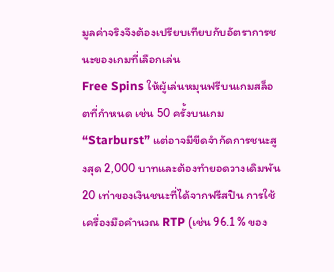มูลค่าจริงจึงต้องเปรียบเทียบกับอัตราการชนะของเกมที่เลือกเล่น
Free Spins ให้ผู้เล่นหมุนฟรีบนเกมสล็อตที่กำหนด เช่น 50 ครั้งบนเกม “Starburst” แต่อาจมีขีดจำกัดการชนะสูงสุด 2,000 บาทและต้องทำยอดวางเดิมพัน 20 เท่าของเงินชนะที่ได้จากฟรีสปิน การใช้เครื่องมือคำนวณ RTP (เช่น 96.1 % ของ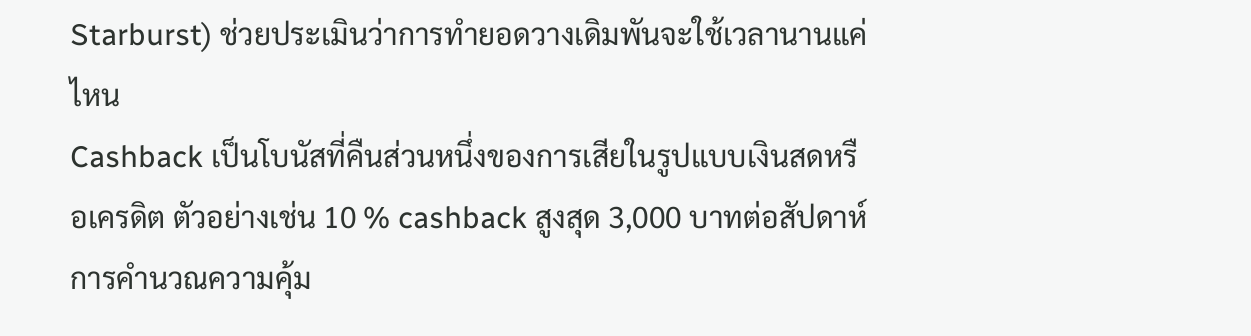Starburst) ช่วยประเมินว่าการทำยอดวางเดิมพันจะใช้เวลานานแค่ไหน
Cashback เป็นโบนัสที่คืนส่วนหนึ่งของการเสียในรูปแบบเงินสดหรือเครดิต ตัวอย่างเช่น 10 % cashback สูงสุด 3,000 บาทต่อสัปดาห์ การคำนวณความคุ้ม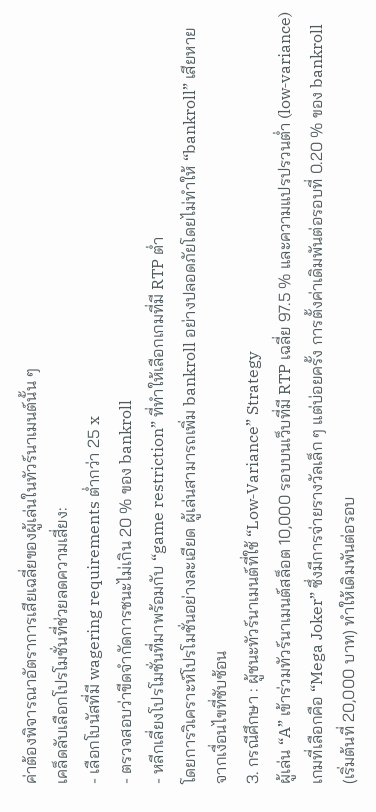ค่าต้องพิจารณาอัตราการเสียเฉลี่ยของผู้เล่นในทัวร์นาเมนต์นั้น ๆ
เคล็ดลับเลือกโปรโมชั่นที่ช่วยลดความเสี่ยง:
- เลือกโบนัสที่มี wagering requirements ต่ำกว่า 25 x
- ตรวจสอบว่าขีดจำกัดการชนะไม่เกิน 20 % ของ bankroll
- หลีกเลี่ยงโปรโมชั่นที่มาพร้อมกับ “game restriction” ที่ทำให้เลือกเกมที่มี RTP ต่ำ
โดยการวิเคราะห์โปรโมชั่นอย่างละเอียด ผู้เล่นสามารถเพิ่ม bankroll อย่างปลอดภัยโดยไม่ทำให้ “bankroll” เสียหายจากเงื่อนไขที่ซับซ้อน
3. กรณีศึกษา : ผู้ชนะทัวร์นาเมนต์ที่ใช้ “Low‑Variance” Strategy
ผู้เล่น “A” เข้าร่วมทัวร์นาเมนต์สล็อต 10,000 รอบบนเว็บที่มี RTP เฉลี่ย 97.5 % และความแปรปรวนต่ำ (low‑variance) เกมที่เลือกคือ “Mega Joker” ซึ่งมีการจ่ายรางวัลเล็ก ๆ แต่บ่อยครั้ง การตั้งค่าเดิมพันต่อรอบที่ 0.20 % ของ bankroll (เริ่มต้นที่ 20,000 บาท) ทำให้เดิมพันต่อรอบ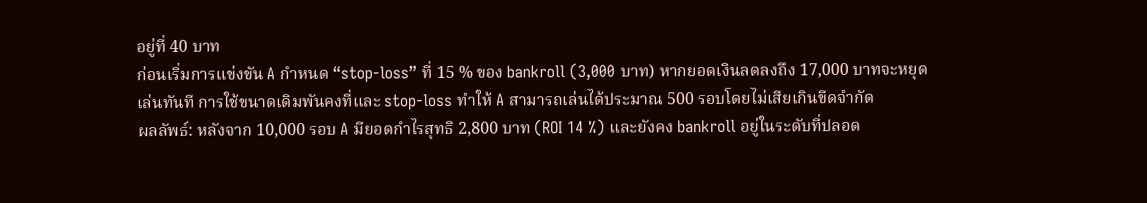อยู่ที่ 40 บาท
ก่อนเริ่มการแข่งขัน A กำหนด “stop‑loss” ที่ 15 % ของ bankroll (3,000 บาท) หากยอดเงินลดลงถึง 17,000 บาทจะหยุดเล่นทันที การใช้ขนาดเดิมพันคงที่และ stop‑loss ทำให้ A สามารถเล่นได้ประมาณ 500 รอบโดยไม่เสียเกินขีดจำกัด
ผลลัพธ์: หลังจาก 10,000 รอบ A มียอดกำไรสุทธิ 2,800 บาท (ROI 14 %) และยังคง bankroll อยู่ในระดับที่ปลอด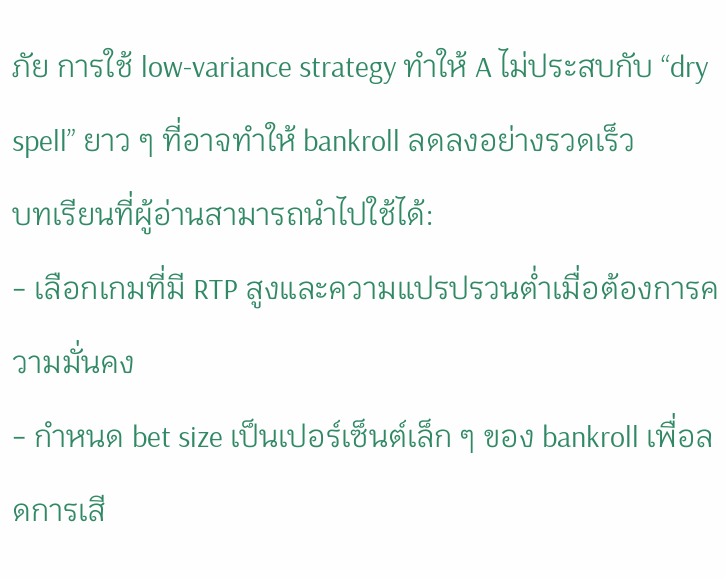ภัย การใช้ low‑variance strategy ทำให้ A ไม่ประสบกับ “dry spell” ยาว ๆ ที่อาจทำให้ bankroll ลดลงอย่างรวดเร็ว
บทเรียนที่ผู้อ่านสามารถนำไปใช้ได้:
- เลือกเกมที่มี RTP สูงและความแปรปรวนต่ำเมื่อต้องการความมั่นคง
- กำหนด bet size เป็นเปอร์เซ็นต์เล็ก ๆ ของ bankroll เพื่อลดการเสี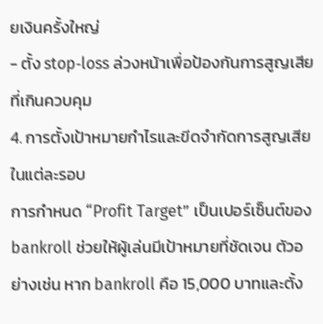ยเงินครั้งใหญ่
- ตั้ง stop‑loss ล่วงหน้าเพื่อป้องกันการสูญเสียที่เกินควบคุม
4. การตั้งเป้าหมายกำไรและขีดจำกัดการสูญเสียในแต่ละรอบ
การกำหนด “Profit Target” เป็นเปอร์เซ็นต์ของ bankroll ช่วยให้ผู้เล่นมีเป้าหมายที่ชัดเจน ตัวอย่างเช่น หาก bankroll คือ 15,000 บาทและตั้ง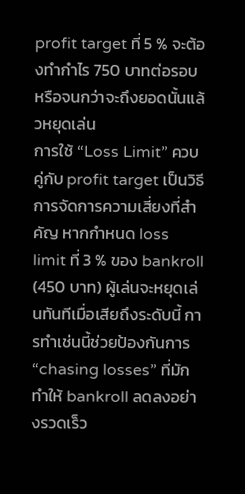profit target ที่ 5 % จะต้องทำกำไร 750 บาทต่อรอบหรือจนกว่าจะถึงยอดนั้นแล้วหยุดเล่น
การใช้ “Loss Limit” ควบคู่กับ profit target เป็นวิธีการจัดการความเสี่ยงที่สำคัญ หากกำหนด loss limit ที่ 3 % ของ bankroll (450 บาท) ผู้เล่นจะหยุดเล่นทันทีเมื่อเสียถึงระดับนี้ การทำเช่นนี้ช่วยป้องกันการ “chasing losses” ที่มักทำให้ bankroll ลดลงอย่างรวดเร็ว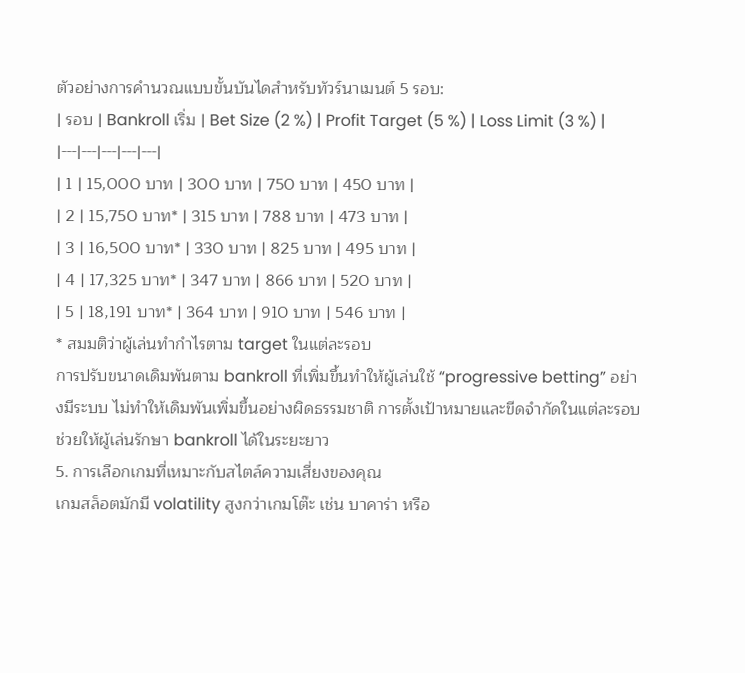ตัวอย่างการคำนวณแบบขั้นบันไดสำหรับทัวร์นาเมนต์ 5 รอบ:
| รอบ | Bankroll เริ่ม | Bet Size (2 %) | Profit Target (5 %) | Loss Limit (3 %) |
|---|---|---|---|---|
| 1 | 15,000 บาท | 300 บาท | 750 บาท | 450 บาท |
| 2 | 15,750 บาท* | 315 บาท | 788 บาท | 473 บาท |
| 3 | 16,500 บาท* | 330 บาท | 825 บาท | 495 บาท |
| 4 | 17,325 บาท* | 347 บาท | 866 บาท | 520 บาท |
| 5 | 18,191 บาท* | 364 บาท | 910 บาท | 546 บาท |
* สมมติว่าผู้เล่นทำกำไรตาม target ในแต่ละรอบ
การปรับขนาดเดิมพันตาม bankroll ที่เพิ่มขึ้นทำให้ผู้เล่นใช้ “progressive betting” อย่างมีระบบ ไม่ทำให้เดิมพันเพิ่มขึ้นอย่างผิดธรรมชาติ การตั้งเป้าหมายและขีดจำกัดในแต่ละรอบช่วยให้ผู้เล่นรักษา bankroll ได้ในระยะยาว
5. การเลือกเกมที่เหมาะกับสไตล์ความเสี่ยงของคุณ
เกมสล็อตมักมี volatility สูงกว่าเกมโต๊ะ เช่น บาคาร่า หรือ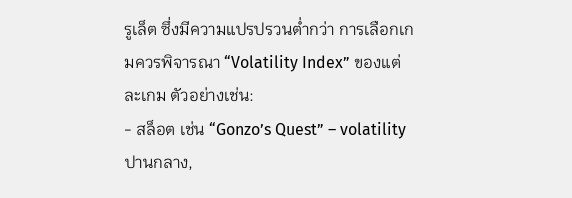รูเล็ต ซึ่งมีความแปรปรวนต่ำกว่า การเลือกเกมควรพิจารณา “Volatility Index” ของแต่ละเกม ตัวอย่างเช่น:
- สล็อต เช่น “Gonzo’s Quest” – volatility ปานกลาง,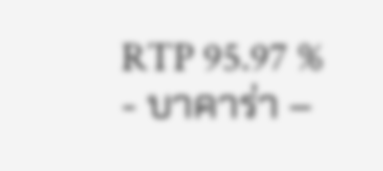RTP 95.97 %
- บาคาร่า –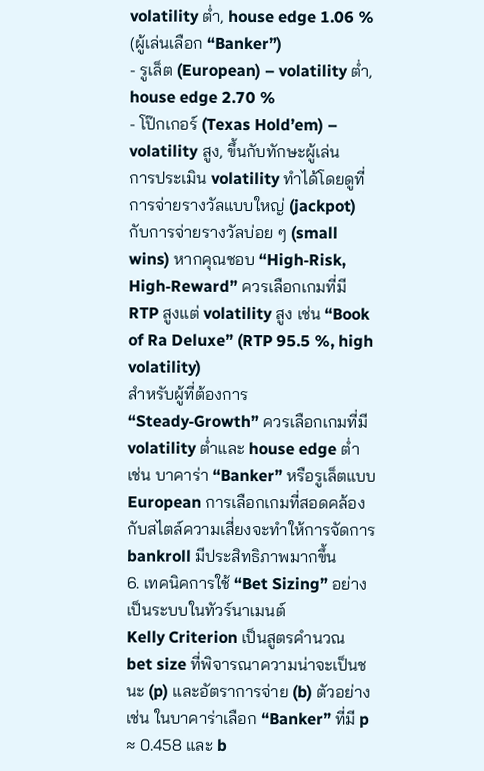volatility ต่ำ, house edge 1.06 % (ผู้เล่นเลือก “Banker”)
- รูเล็ต (European) – volatility ต่ำ, house edge 2.70 %
- โป๊กเกอร์ (Texas Hold’em) – volatility สูง, ขึ้นกับทักษะผู้เล่น
การประเมิน volatility ทำได้โดยดูที่การจ่ายรางวัลแบบใหญ่ (jackpot) กับการจ่ายรางวัลบ่อย ๆ (small wins) หากคุณชอบ “High‑Risk, High‑Reward” ควรเลือกเกมที่มี RTP สูงแต่ volatility สูง เช่น “Book of Ra Deluxe” (RTP 95.5 %, high volatility)
สำหรับผู้ที่ต้องการ “Steady‑Growth” ควรเลือกเกมที่มี volatility ต่ำและ house edge ต่ำ เช่น บาคาร่า “Banker” หรือรูเล็ตแบบ European การเลือกเกมที่สอดคล้องกับสไตล์ความเสี่ยงจะทำให้การจัดการ bankroll มีประสิทธิภาพมากขึ้น
6. เทคนิคการใช้ “Bet Sizing” อย่างเป็นระบบในทัวร์นาเมนต์
Kelly Criterion เป็นสูตรคำนวณ bet size ที่พิจารณาความน่าจะเป็นชนะ (p) และอัตราการจ่าย (b) ตัวอย่างเช่น ในบาคาร่าเลือก “Banker” ที่มี p ≈ 0.458 และ b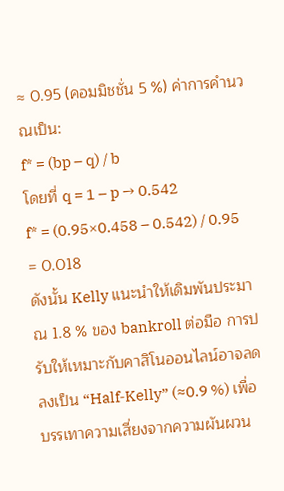≈ 0.95 (คอมมิชชั่น 5 %) ค่าการคำนวณเป็น:
f* = (bp – q) / b
โดยที่ q = 1 – p → 0.542
f* = (0.95×0.458 – 0.542) / 0.95 = 0.018
ดังนั้น Kelly แนะนำให้เดิมพันประมาณ 1.8 % ของ bankroll ต่อมือ การปรับให้เหมาะกับคาสิโนออนไลน์อาจลดลงเป็น “Half‑Kelly” (≈0.9 %) เพื่อบรรเทาความเสี่ยงจากความผันผวน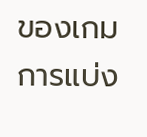ของเกม
การแบ่ง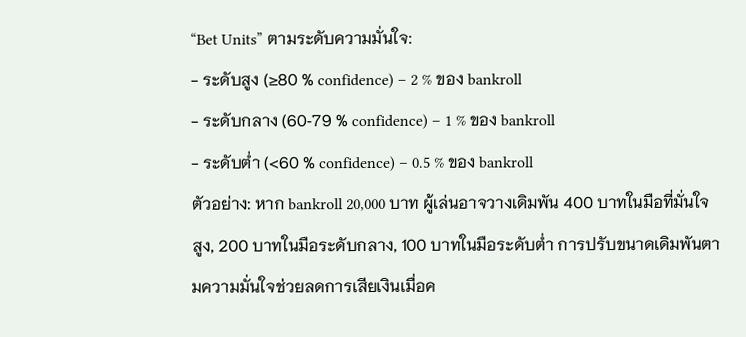“Bet Units” ตามระดับความมั่นใจ:
- ระดับสูง (≥80 % confidence) – 2 % ของ bankroll
- ระดับกลาง (60‑79 % confidence) – 1 % ของ bankroll
- ระดับต่ำ (<60 % confidence) – 0.5 % ของ bankroll
ตัวอย่าง: หาก bankroll 20,000 บาท ผู้เล่นอาจวางเดิมพัน 400 บาทในมือที่มั่นใจสูง, 200 บาทในมือระดับกลาง, 100 บาทในมือระดับต่ำ การปรับขนาดเดิมพันตามความมั่นใจช่วยลดการเสียเงินเมื่อค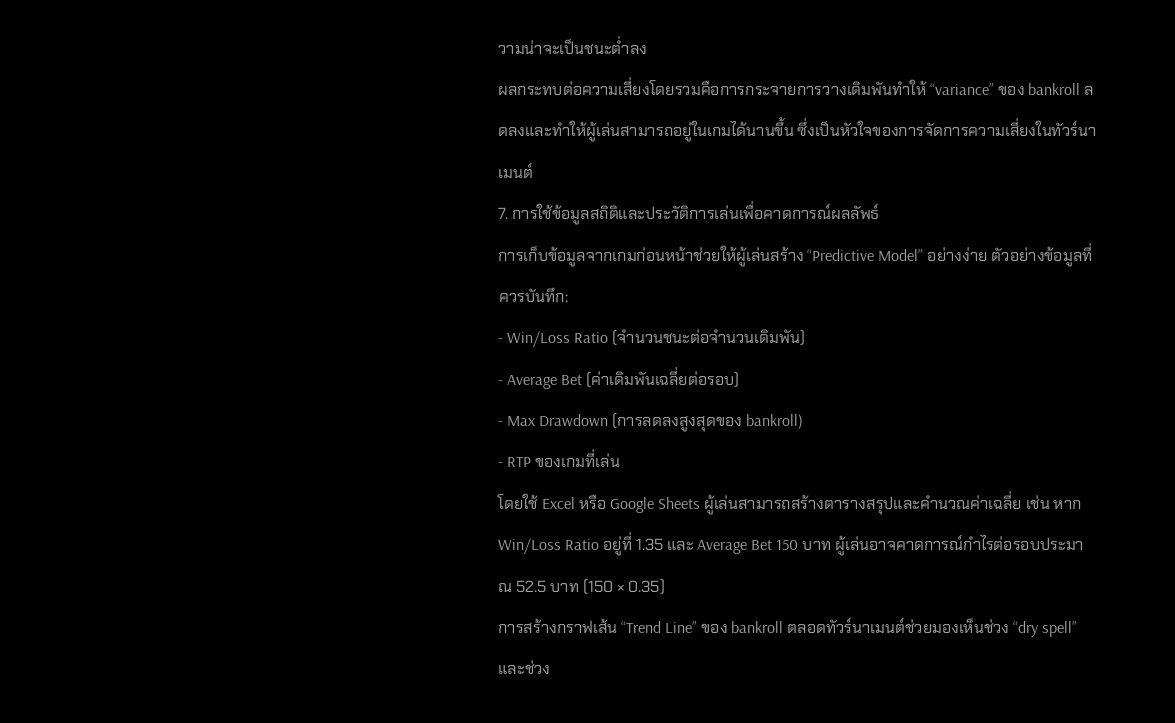วามน่าจะเป็นชนะต่ำลง
ผลกระทบต่อความเสี่ยงโดยรวมคือการกระจายการวางเดิมพันทำให้ “variance” ของ bankroll ลดลงและทำให้ผู้เล่นสามารถอยู่ในเกมได้นานขึ้น ซึ่งเป็นหัวใจของการจัดการความเสี่ยงในทัวร์นาเมนต์
7. การใช้ข้อมูลสถิติและประวัติการเล่นเพื่อคาดการณ์ผลลัพธ์
การเก็บข้อมูลจากเกมก่อนหน้าช่วยให้ผู้เล่นสร้าง “Predictive Model” อย่างง่าย ตัวอย่างข้อมูลที่ควรบันทึก:
- Win/Loss Ratio (จำนวนชนะต่อจำนวนเดิมพัน)
- Average Bet (ค่าเดิมพันเฉลี่ยต่อรอบ)
- Max Drawdown (การลดลงสูงสุดของ bankroll)
- RTP ของเกมที่เล่น
โดยใช้ Excel หรือ Google Sheets ผู้เล่นสามารถสร้างตารางสรุปและคำนวณค่าเฉลี่ย เช่น หาก Win/Loss Ratio อยู่ที่ 1.35 และ Average Bet 150 บาท ผู้เล่นอาจคาดการณ์กำไรต่อรอบประมาณ 52.5 บาท (150 × 0.35)
การสร้างกราฟเส้น “Trend Line” ของ bankroll ตลอดทัวร์นาเมนต์ช่วยมองเห็นช่วง “dry spell” และช่วง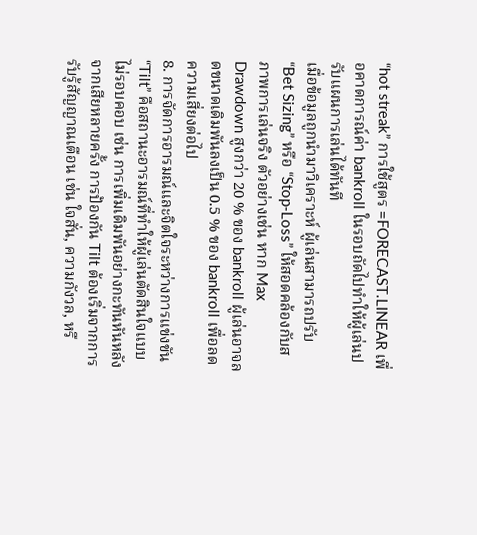“hot streak” การใช้สูตร =FORECAST.LINEAR เพื่อคาดการณ์ค่า bankroll ในรอบถัดไปทำให้ผู้เล่นปรับแผนการเล่นได้ทันที
เมื่อข้อมูลถูกนำมาวิเคราะห์ ผู้เล่นสามารถปรับ “Bet Sizing” หรือ “Stop‑Loss” ให้สอดคล้องกับสภาพการเล่นจริง ตัวอย่างเช่น หาก Max Drawdown สูงกว่า 20 % ของ bankroll ผู้เล่นอาจลดขนาดเดิมพันลงเป็น 0.5 % ของ bankroll เพื่อลดความเสี่ยงต่อไป
8. การจัดการอารมณ์และจิตใจระหว่างการแข่งขัน
“Tilt” คือสถานะอารมณ์ที่ทำให้ผู้เล่นตัดสินใจแบบไม่รอบคอบ เช่น การเพิ่มเดิมพันอย่างกะทันหันหลังจากเสียหลายครั้ง การป้องกัน Tilt ต้องเริ่มจากการรับรู้สัญญาณเตือน เช่น ใจสั่น, ความกังวล, หรื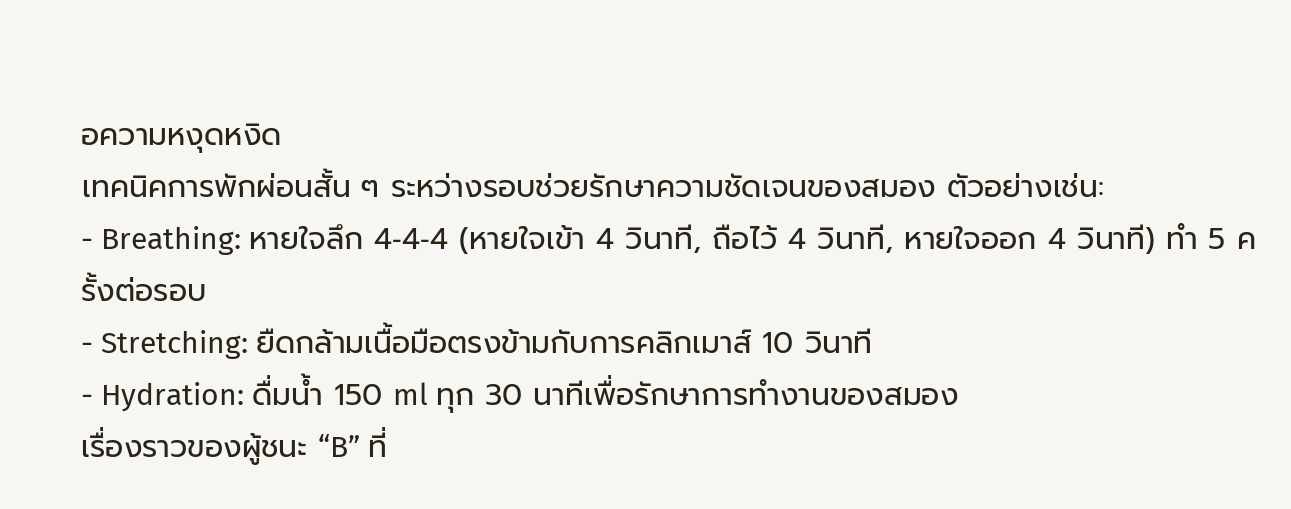อความหงุดหงิด
เทคนิคการพักผ่อนสั้น ๆ ระหว่างรอบช่วยรักษาความชัดเจนของสมอง ตัวอย่างเช่น:
- Breathing: หายใจลึก 4‑4‑4 (หายใจเข้า 4 วินาที, ถือไว้ 4 วินาที, หายใจออก 4 วินาที) ทำ 5 ครั้งต่อรอบ
- Stretching: ยืดกล้ามเนื้อมือตรงข้ามกับการคลิกเมาส์ 10 วินาที
- Hydration: ดื่มน้ำ 150 ml ทุก 30 นาทีเพื่อรักษาการทำงานของสมอง
เรื่องราวของผู้ชนะ “B” ที่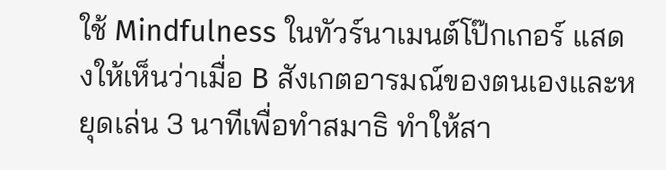ใช้ Mindfulness ในทัวร์นาเมนต์โป๊กเกอร์ แสดงให้เห็นว่าเมื่อ B สังเกตอารมณ์ของตนเองและหยุดเล่น 3 นาทีเพื่อทำสมาธิ ทำให้สา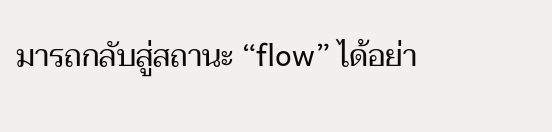มารถกลับสู่สถานะ “flow” ได้อย่า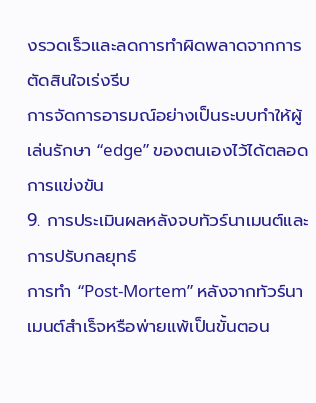งรวดเร็วและลดการทำผิดพลาดจากการตัดสินใจเร่งรีบ
การจัดการอารมณ์อย่างเป็นระบบทำให้ผู้เล่นรักษา “edge” ของตนเองไว้ได้ตลอดการแข่งขัน
9. การประเมินผลหลังจบทัวร์นาเมนต์และการปรับกลยุทธ์
การทำ “Post‑Mortem” หลังจากทัวร์นาเมนต์สำเร็จหรือพ่ายแพ้เป็นขั้นตอน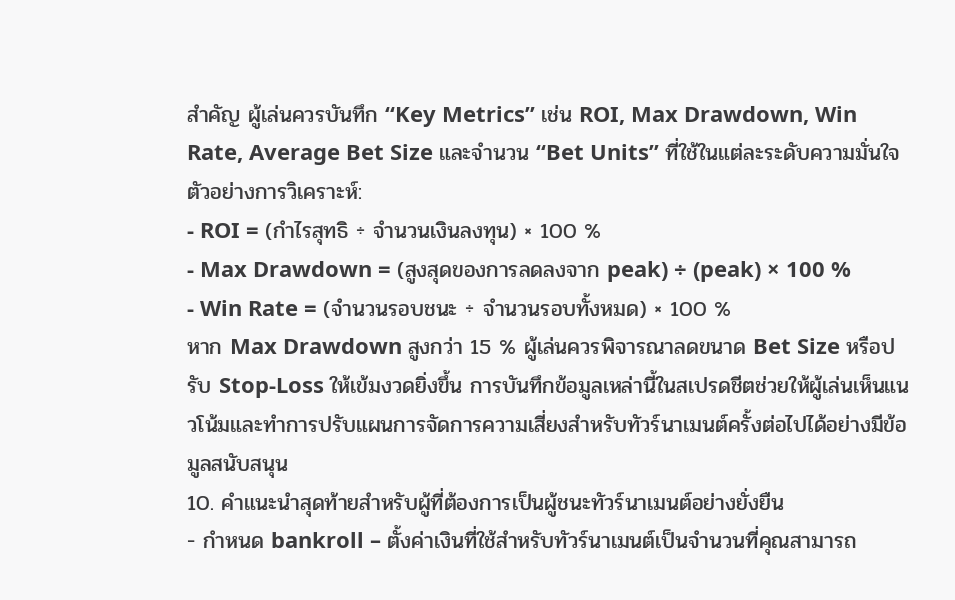สำคัญ ผู้เล่นควรบันทึก “Key Metrics” เช่น ROI, Max Drawdown, Win Rate, Average Bet Size และจำนวน “Bet Units” ที่ใช้ในแต่ละระดับความมั่นใจ
ตัวอย่างการวิเคราะห์:
- ROI = (กำไรสุทธิ ÷ จำนวนเงินลงทุน) × 100 %
- Max Drawdown = (สูงสุดของการลดลงจาก peak) ÷ (peak) × 100 %
- Win Rate = (จำนวนรอบชนะ ÷ จำนวนรอบทั้งหมด) × 100 %
หาก Max Drawdown สูงกว่า 15 % ผู้เล่นควรพิจารณาลดขนาด Bet Size หรือปรับ Stop‑Loss ให้เข้มงวดยิ่งขึ้น การบันทึกข้อมูลเหล่านี้ในสเปรดชีตช่วยให้ผู้เล่นเห็นแนวโน้มและทำการปรับแผนการจัดการความเสี่ยงสำหรับทัวร์นาเมนต์ครั้งต่อไปได้อย่างมีข้อมูลสนับสนุน
10. คำแนะนำสุดท้ายสำหรับผู้ที่ต้องการเป็นผู้ชนะทัวร์นาเมนต์อย่างยั่งยืน
- กำหนด bankroll – ตั้งค่าเงินที่ใช้สำหรับทัวร์นาเมนต์เป็นจำนวนที่คุณสามารถ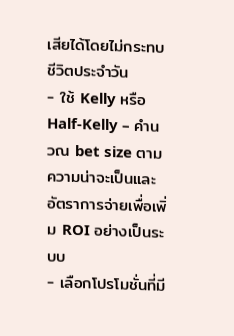เสียได้โดยไม่กระทบชีวิตประจำวัน
- ใช้ Kelly หรือ Half‑Kelly – คำนวณ bet size ตามความน่าจะเป็นและอัตราการจ่ายเพื่อเพิ่ม ROI อย่างเป็นระบบ
- เลือกโปรโมชั่นที่มี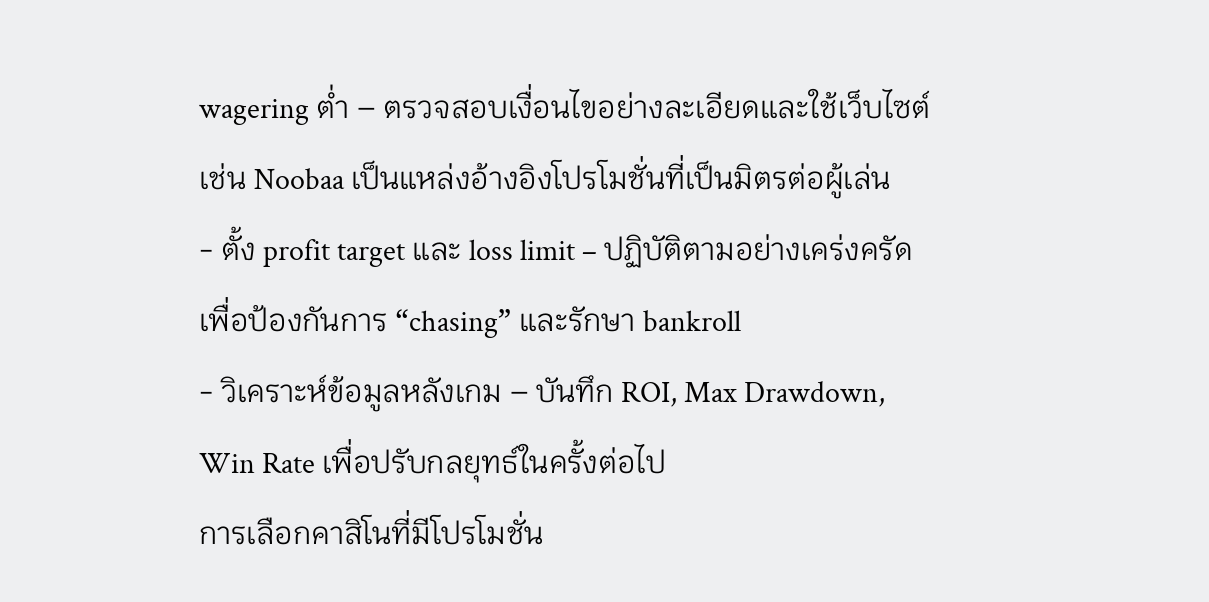wagering ต่ำ – ตรวจสอบเงื่อนไขอย่างละเอียดและใช้เว็บไซต์เช่น Noobaa เป็นแหล่งอ้างอิงโปรโมชั่นที่เป็นมิตรต่อผู้เล่น
- ตั้ง profit target และ loss limit – ปฏิบัติตามอย่างเคร่งครัดเพื่อป้องกันการ “chasing” และรักษา bankroll
- วิเคราะห์ข้อมูลหลังเกม – บันทึก ROI, Max Drawdown, Win Rate เพื่อปรับกลยุทธ์ในครั้งต่อไป
การเลือกคาสิโนที่มีโปรโมชั่น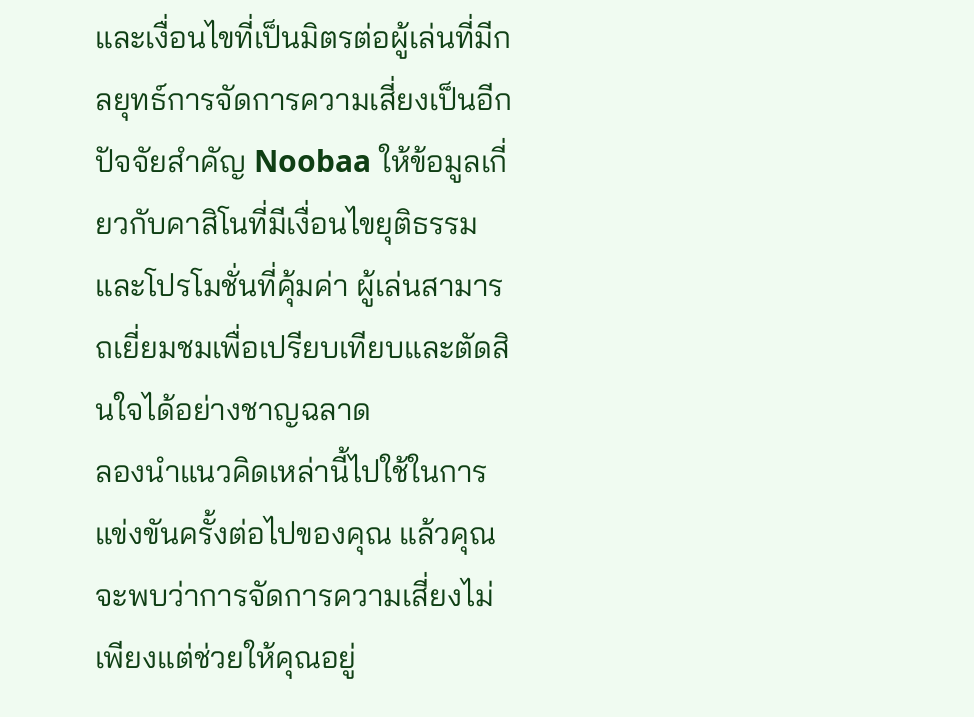และเงื่อนไขที่เป็นมิตรต่อผู้เล่นที่มีกลยุทธ์การจัดการความเสี่ยงเป็นอีกปัจจัยสำคัญ Noobaa ให้ข้อมูลเกี่ยวกับคาสิโนที่มีเงื่อนไขยุติธรรมและโปรโมชั่นที่คุ้มค่า ผู้เล่นสามารถเยี่ยมชมเพื่อเปรียบเทียบและตัดสินใจได้อย่างชาญฉลาด
ลองนำแนวคิดเหล่านี้ไปใช้ในการแข่งขันครั้งต่อไปของคุณ แล้วคุณจะพบว่าการจัดการความเสี่ยงไม่เพียงแต่ช่วยให้คุณอยู่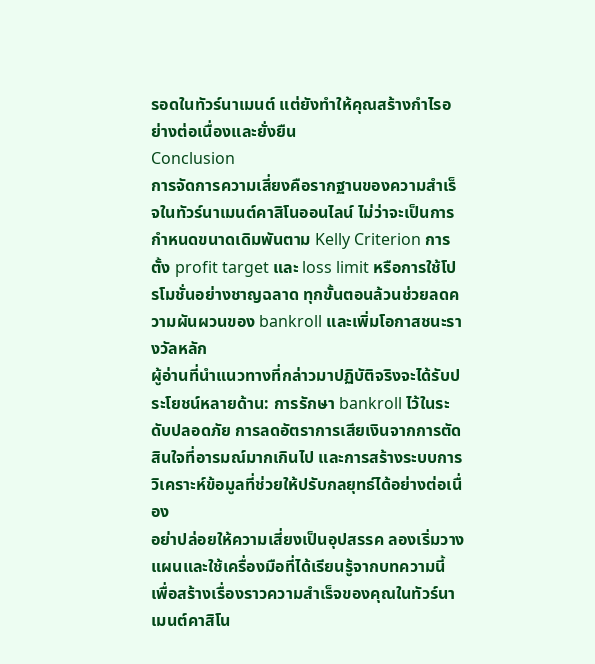รอดในทัวร์นาเมนต์ แต่ยังทำให้คุณสร้างกำไรอย่างต่อเนื่องและยั่งยืน
Conclusion
การจัดการความเสี่ยงคือรากฐานของความสำเร็จในทัวร์นาเมนต์คาสิโนออนไลน์ ไม่ว่าจะเป็นการกำหนดขนาดเดิมพันตาม Kelly Criterion การตั้ง profit target และ loss limit หรือการใช้โปรโมชั่นอย่างชาญฉลาด ทุกขั้นตอนล้วนช่วยลดความผันผวนของ bankroll และเพิ่มโอกาสชนะรางวัลหลัก
ผู้อ่านที่นำแนวทางที่กล่าวมาปฏิบัติจริงจะได้รับประโยชน์หลายด้าน: การรักษา bankroll ไว้ในระดับปลอดภัย การลดอัตราการเสียเงินจากการตัดสินใจที่อารมณ์มากเกินไป และการสร้างระบบการวิเคราะห์ข้อมูลที่ช่วยให้ปรับกลยุทธ์ได้อย่างต่อเนื่อง
อย่าปล่อยให้ความเสี่ยงเป็นอุปสรรค ลองเริ่มวางแผนและใช้เครื่องมือที่ได้เรียนรู้จากบทความนี้ เพื่อสร้างเรื่องราวความสำเร็จของคุณในทัวร์นาเมนต์คาสิโน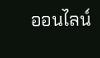ออนไลน์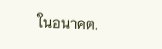ในอนาคต.